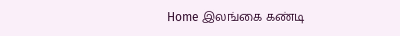Home இலங்கை கண்டி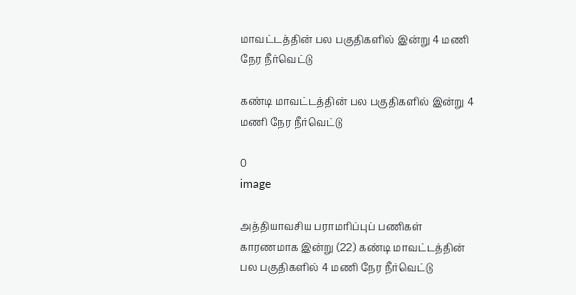மாவட்டத்தின் பல பகுதிகளில் இன்று 4 மணி நேர நீர்வெட்டு

கண்டி மாவட்டத்தின் பல பகுதிகளில் இன்று 4 மணி நேர நீர்வெட்டு

0
image

அத்தியாவசிய பராமரிப்புப் பணிகள் காரணமாக இன்று (22) கண்டி மாவட்டத்தின் பல பகுதிகளில் 4 மணி நேர நீர்வெட்டு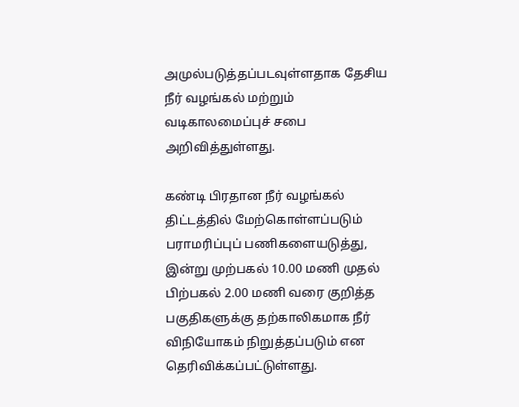அமுல்படுத்தப்படவுள்ளதாக தேசிய நீர் வழங்கல் மற்றும் வடிகாலமைப்புச் சபை அறிவித்துள்ளது.

கண்டி பிரதான நீர் வழங்கல் திட்டத்தில் மேற்கொள்ளப்படும் பராமரிப்புப் பணிகளையடுத்து, இன்று முற்பகல் 10.00 மணி முதல் பிற்பகல் 2.00 மணி வரை குறித்த பகுதிகளுக்கு தற்காலிகமாக நீர் விநியோகம் நிறுத்தப்படும் என தெரிவிக்கப்பட்டுள்ளது.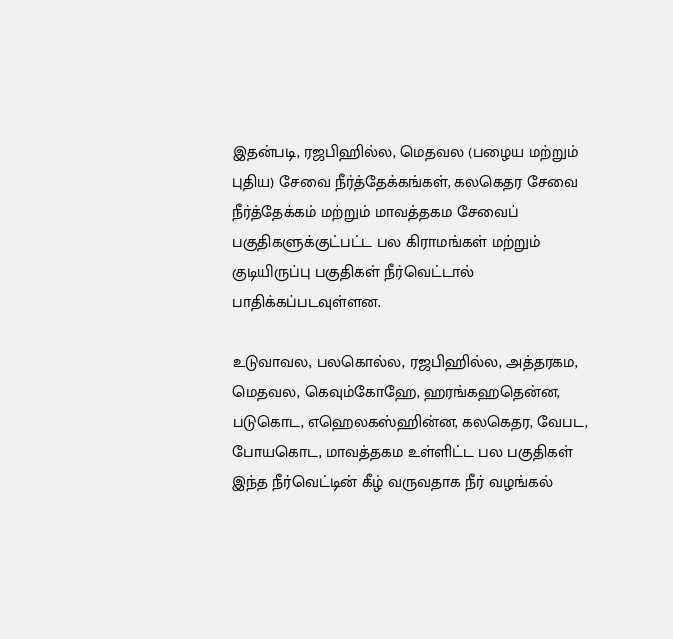இதன்படி, ரஜபிஹில்ல, மெதவல (பழைய மற்றும் புதிய) சேவை நீர்த்தேக்கங்கள், கலகெதர சேவை நீர்த்தேக்கம் மற்றும் மாவத்தகம சேவைப் பகுதிகளுக்குட்பட்ட பல கிராமங்கள் மற்றும் குடியிருப்பு பகுதிகள் நீர்வெட்டால் பாதிக்கப்படவுள்ளன.

உடுவாவல, பலகொல்ல, ரஜபிஹில்ல, அத்தரகம, மெதவல, கெவும்கோஹே, ஹரங்கஹதென்ன, படுகொட, எஹெலகஸ்ஹின்ன, கலகெதர, வேபட, போயகொட, மாவத்தகம உள்ளிட்ட பல பகுதிகள் இந்த நீர்வெட்டின் கீழ் வருவதாக நீர் வழங்கல்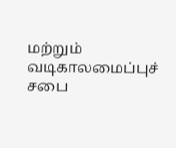மற்றும் வடிகாலமைப்புச் சபை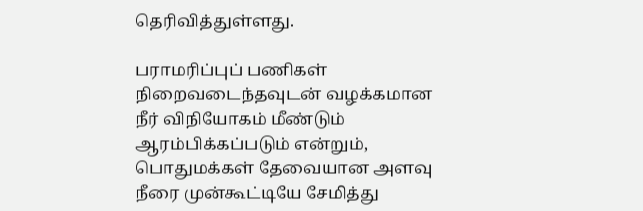தெரிவித்துள்ளது.

பராமரிப்புப் பணிகள் நிறைவடைந்தவுடன் வழக்கமான நீர் விநியோகம் மீண்டும் ஆரம்பிக்கப்படும் என்றும், பொதுமக்கள் தேவையான அளவு நீரை முன்கூட்டியே சேமித்து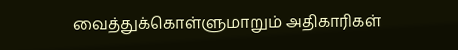வைத்துக்கொள்ளுமாறும் அதிகாரிகள்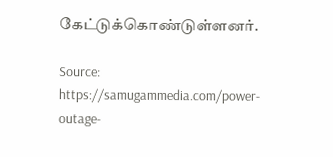கேட்டுக்கொண்டுள்ளனர்.

Source: https://samugammedia.com/power-outage-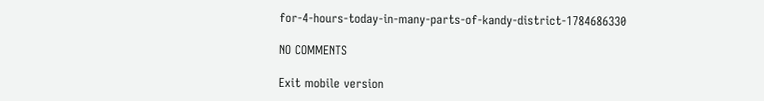for-4-hours-today-in-many-parts-of-kandy-district-1784686330

NO COMMENTS

Exit mobile version